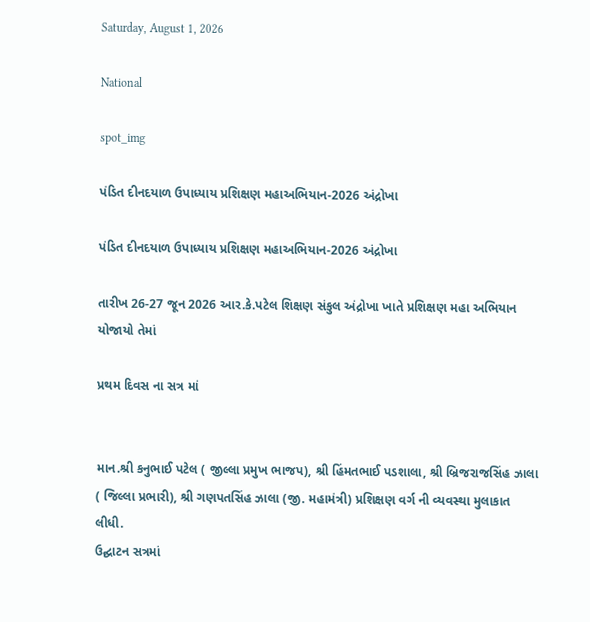Saturday, August 1, 2026

National

spot_img

પંડિત દીનદયાળ ઉપાધ્યાય પ્રશિક્ષણ મહાઅભિયાન-2026 અંદ્રોખા

પંડિત દીનદયાળ ઉપાધ્યાય પ્રશિક્ષણ મહાઅભિયાન-2026 અંદ્રોખા

તારીખ 26-27 જૂન 2026 આર.કે.પટેલ શિક્ષણ સંકુલ અંદ્રોખા ખાતે પ્રશિક્ષણ મહા અભિયાન યોજાયો તેમાં

પ્રથમ દિવસ ના સત્ર માં


માન.શ્રી કનુભાઈ પટેલ ( જીલ્લા પ્રમુખ ભાજપ), શ્રી હિંમતભાઈ પડશાલા, શ્રી બ્રિજરાજસિંહ ઝાલા ( જિલ્લા પ્રભારી), શ્રી ગણપતસિંહ ઝાલા (જી. મહામંત્રી) પ્રશિક્ષણ વર્ગ ની વ્યવસ્થા મુલાકાત લીધી.
ઉદ્ઘાટન સત્રમાં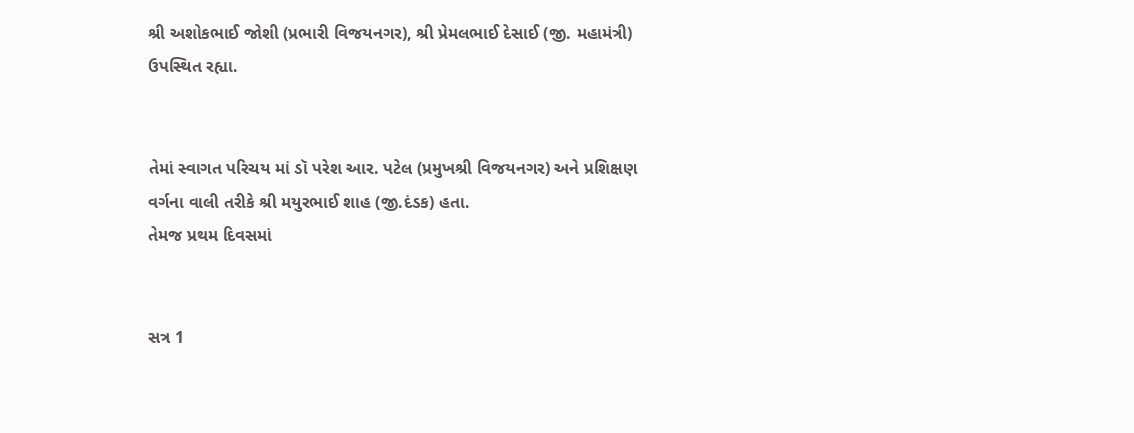શ્રી અશોકભાઈ જોશી (પ્રભારી વિજયનગર), શ્રી પ્રેમલભાઈ દેસાઈ (જી. મહામંત્રી) ઉપસ્થિત રહ્યા.


તેમાં સ્વાગત પરિચય માં ડૉ પરેશ આર. પટેલ (પ્રમુખશ્રી વિજયનગર) અને પ્રશિક્ષણ વર્ગના વાલી તરીકે શ્રી મયુરભાઈ શાહ (જી.દંડક) હતા.
તેમજ પ્રથમ દિવસમાં


સત્ર 1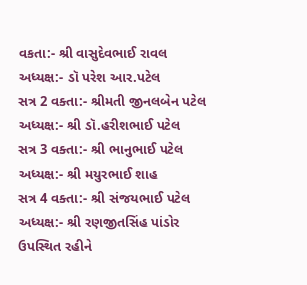વકતા:- શ્રી વાસુદેવભાઈ રાવલ
અધ્યક્ષ:- ડૉ પરેશ આર.પટેલ
સત્ર 2 વક્તા:- શ્રીમતી જીનલબેન પટેલ
અધ્યક્ષ:- શ્રી ડૉ.હરીશભાઈ પટેલ
સત્ર 3 વક્તા:- શ્રી ભાનુભાઈ પટેલ
અધ્યક્ષ:- શ્રી મયુરભાઈ શાહ
સત્ર 4 વક્તા:- શ્રી સંજયભાઈ પટેલ
અધ્યક્ષ:- શ્રી રણજીતસિંહ પાંડોર
ઉપસ્થિત રહીને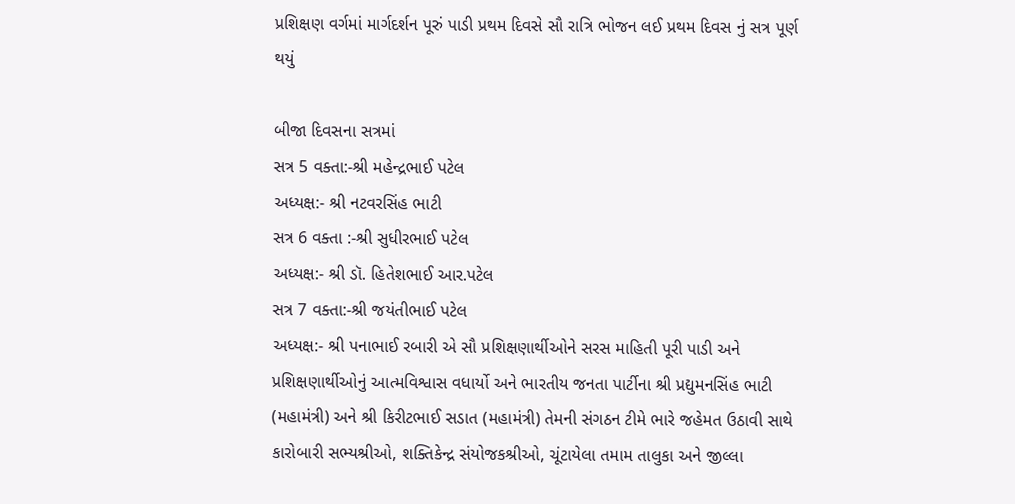પ્રશિક્ષણ વર્ગમાં માર્ગદર્શન પૂરું પાડી પ્રથમ દિવસે સૌ રાત્રિ ભોજન લઈ પ્રથમ દિવસ નું સત્ર પૂર્ણ થયું

બીજા દિવસના સત્રમાં
સત્ર 5 વક્તા:-શ્રી મહેન્દ્રભાઈ પટેલ
અધ્યક્ષ:- શ્રી નટવરસિંહ ભાટી
સત્ર 6 વક્તા :-શ્રી સુધીરભાઈ પટેલ
અધ્યક્ષ:- શ્રી ડૉ. હિતેશભાઈ આર.પટેલ
સત્ર 7 વક્તા:-શ્રી જયંતીભાઈ પટેલ
અધ્યક્ષ:- શ્રી પનાભાઈ રબારી એ સૌ પ્રશિક્ષણાર્થીઓને સરસ માહિતી પૂરી પાડી અને પ્રશિક્ષણાર્થીઓનું આત્મવિશ્વાસ વધાર્યો અને ભારતીય જનતા પાર્ટીના શ્રી પ્રદ્યુમનસિંહ ભાટી (મહામંત્રી) અને શ્રી કિરીટભાઈ સડાત (મહામંત્રી) તેમની સંગઠન ટીમે ભારે જહેમત ઉઠાવી સાથે કારોબારી સભ્યશ્રીઓ, શક્તિકેન્દ્ર સંયોજકશ્રીઓ, ચૂંટાયેલા તમામ તાલુકા અને જીલ્લા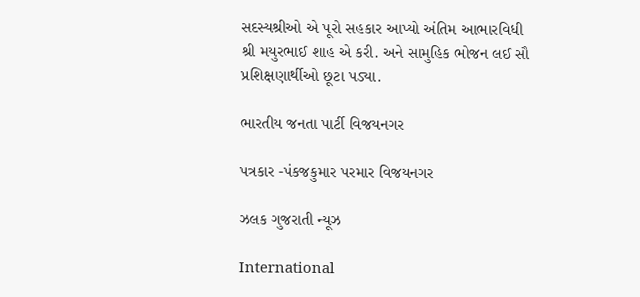સદસ્યશ્રીઓ એ પૂરો સહકાર આપ્યો અંતિમ આભારવિધી શ્રી મયુરભાઈ શાહ એ કરી. અને સામુહિક ભોજન લઈ સૌ પ્રશિક્ષણાર્થીઓ છૂટા પડ્યા.

ભારતીય જનતા પાર્ટી વિજયનગર

પત્રકાર -પંકજકુમાર પરમાર વિજયનગર

ઝલક ગુજરાતી ન્યૂઝ

International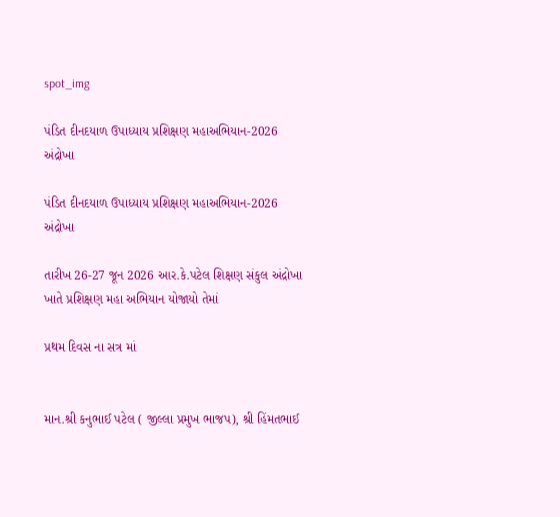spot_img

પંડિત દીનદયાળ ઉપાધ્યાય પ્રશિક્ષણ મહાઅભિયાન-2026 અંદ્રોખા

પંડિત દીનદયાળ ઉપાધ્યાય પ્રશિક્ષણ મહાઅભિયાન-2026 અંદ્રોખા

તારીખ 26-27 જૂન 2026 આર.કે.પટેલ શિક્ષણ સંકુલ અંદ્રોખા ખાતે પ્રશિક્ષણ મહા અભિયાન યોજાયો તેમાં

પ્રથમ દિવસ ના સત્ર માં


માન.શ્રી કનુભાઈ પટેલ ( જીલ્લા પ્રમુખ ભાજપ), શ્રી હિંમતભાઈ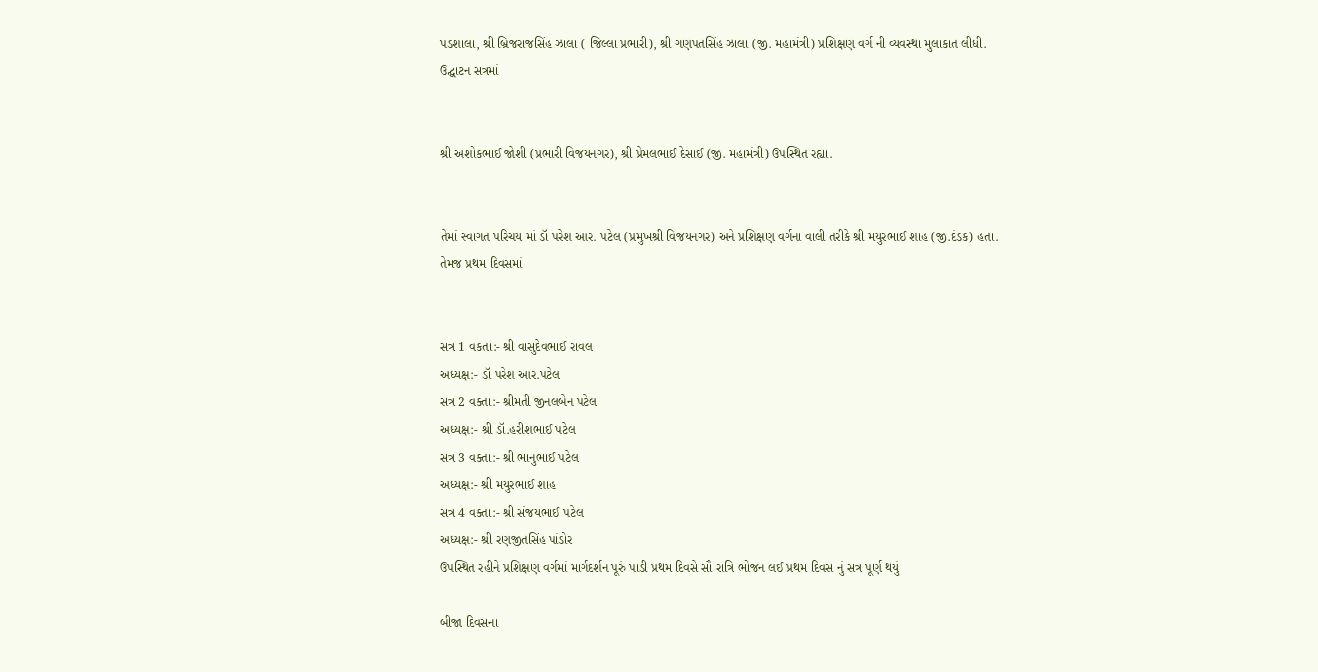પડશાલા, શ્રી બ્રિજરાજસિંહ ઝાલા ( જિલ્લા પ્રભારી), શ્રી ગણપતસિંહ ઝાલા (જી. મહામંત્રી) પ્રશિક્ષણ વર્ગ ની વ્યવસ્થા મુલાકાત લીધી.
ઉદ્ઘાટન સત્રમાં


શ્રી અશોકભાઈ જોશી (પ્રભારી વિજયનગર), શ્રી પ્રેમલભાઈ દેસાઈ (જી. મહામંત્રી) ઉપસ્થિત રહ્યા.


તેમાં સ્વાગત પરિચય માં ડૉ પરેશ આર. પટેલ (પ્રમુખશ્રી વિજયનગર) અને પ્રશિક્ષણ વર્ગના વાલી તરીકે શ્રી મયુરભાઈ શાહ (જી.દંડક) હતા.
તેમજ પ્રથમ દિવસમાં


સત્ર 1 વકતા:- શ્રી વાસુદેવભાઈ રાવલ
અધ્યક્ષ:- ડૉ પરેશ આર.પટેલ
સત્ર 2 વક્તા:- શ્રીમતી જીનલબેન પટેલ
અધ્યક્ષ:- શ્રી ડૉ.હરીશભાઈ પટેલ
સત્ર 3 વક્તા:- શ્રી ભાનુભાઈ પટેલ
અધ્યક્ષ:- શ્રી મયુરભાઈ શાહ
સત્ર 4 વક્તા:- શ્રી સંજયભાઈ પટેલ
અધ્યક્ષ:- શ્રી રણજીતસિંહ પાંડોર
ઉપસ્થિત રહીને પ્રશિક્ષણ વર્ગમાં માર્ગદર્શન પૂરું પાડી પ્રથમ દિવસે સૌ રાત્રિ ભોજન લઈ પ્રથમ દિવસ નું સત્ર પૂર્ણ થયું

બીજા દિવસના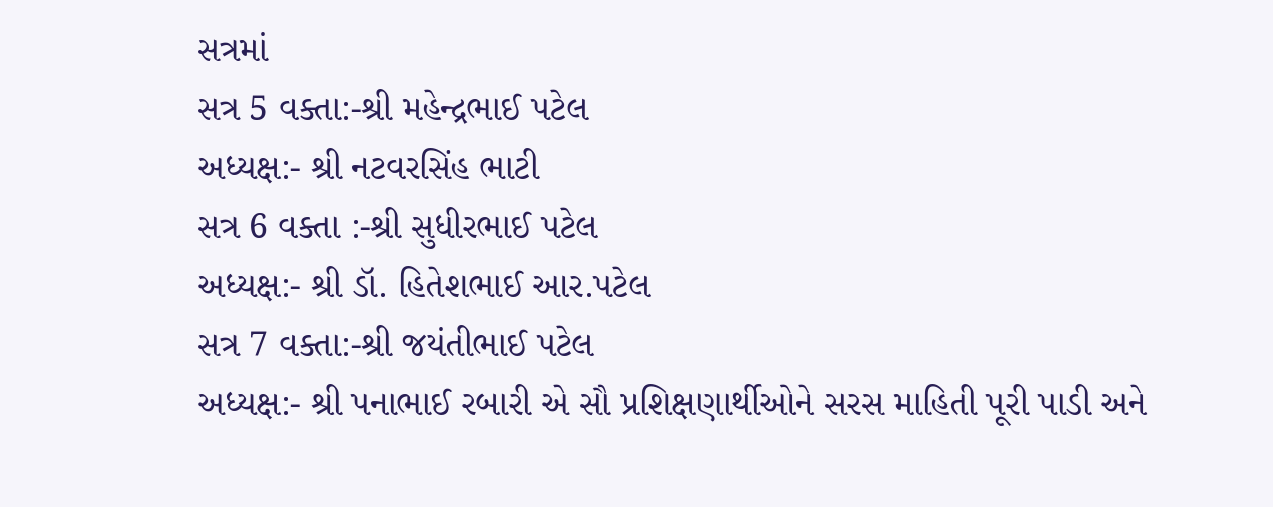સત્રમાં
સત્ર 5 વક્તા:-શ્રી મહેન્દ્રભાઈ પટેલ
અધ્યક્ષ:- શ્રી નટવરસિંહ ભાટી
સત્ર 6 વક્તા :-શ્રી સુધીરભાઈ પટેલ
અધ્યક્ષ:- શ્રી ડૉ. હિતેશભાઈ આર.પટેલ
સત્ર 7 વક્તા:-શ્રી જયંતીભાઈ પટેલ
અધ્યક્ષ:- શ્રી પનાભાઈ રબારી એ સૌ પ્રશિક્ષણાર્થીઓને સરસ માહિતી પૂરી પાડી અને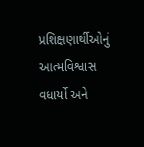પ્રશિક્ષણાર્થીઓનું આત્મવિશ્વાસ વધાર્યો અને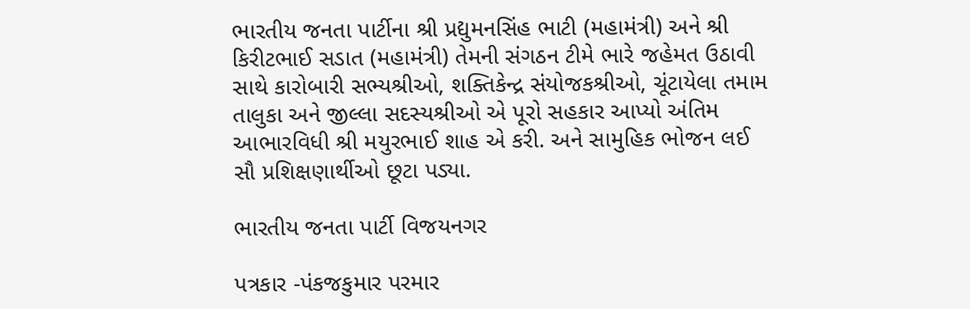ભારતીય જનતા પાર્ટીના શ્રી પ્રદ્યુમનસિંહ ભાટી (મહામંત્રી) અને શ્રી કિરીટભાઈ સડાત (મહામંત્રી) તેમની સંગઠન ટીમે ભારે જહેમત ઉઠાવી સાથે કારોબારી સભ્યશ્રીઓ, શક્તિકેન્દ્ર સંયોજકશ્રીઓ, ચૂંટાયેલા તમામ તાલુકા અને જીલ્લા સદસ્યશ્રીઓ એ પૂરો સહકાર આપ્યો અંતિમ આભારવિધી શ્રી મયુરભાઈ શાહ એ કરી. અને સામુહિક ભોજન લઈ સૌ પ્રશિક્ષણાર્થીઓ છૂટા પડ્યા.

ભારતીય જનતા પાર્ટી વિજયનગર

પત્રકાર -પંકજકુમાર પરમાર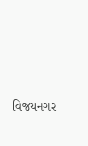વિજયનગર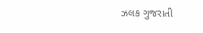ઝલક ગુજરાતી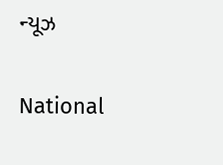ન્યૂઝ

National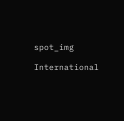spot_img

International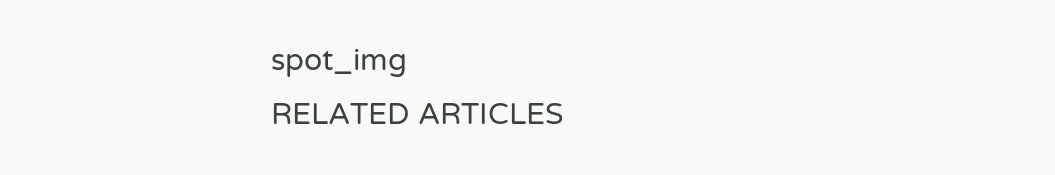spot_img
RELATED ARTICLES